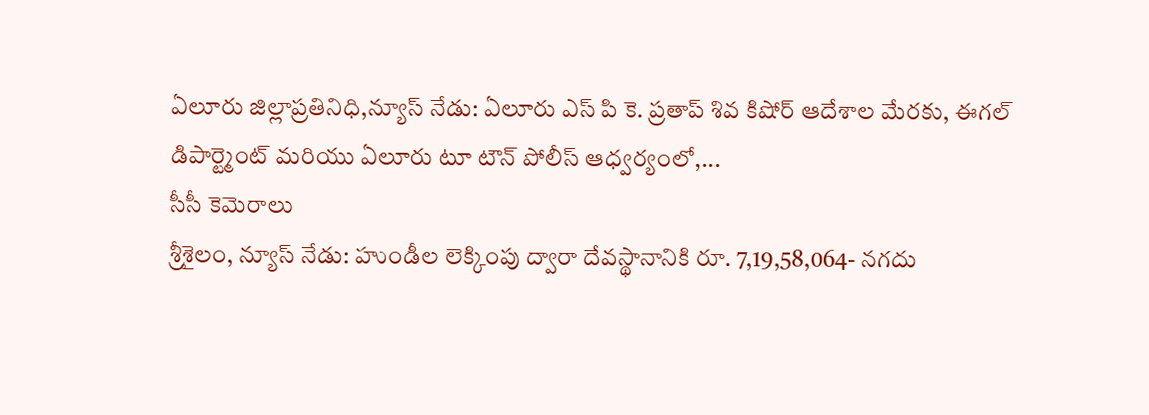ఏలూరు జిల్లాప్రతినిధి,న్యూస్ నేడు: ఏలూరు ఎస్ పి కె. ప్రతాప్ శివ కిషోర్ ఆదేశాల మేరకు, ఈగల్ డిపార్ట్మెంట్ మరియు ఏలూరు టూ టౌన్ పోలీస్ ఆధ్వర్యంలో,...
సీసీ కెమెరాలు
శ్రీశైలం, న్యూస్ నేడు: హుండీల లెక్కింపు ద్వారా దేవస్థానానికి రూ. 7,19,58,064- నగదు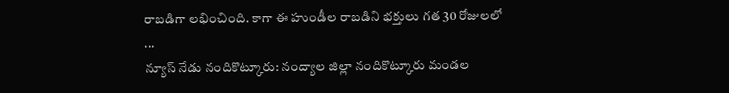రాబడిగా లభించింది. కాగా ఈ హుండీల రాబడిని భక్తులు గత 30 రోజులలో ...
న్యూస్ నేడు నందికొట్కూరు: నంద్యాల జిల్లా నందికొట్కూరు మండల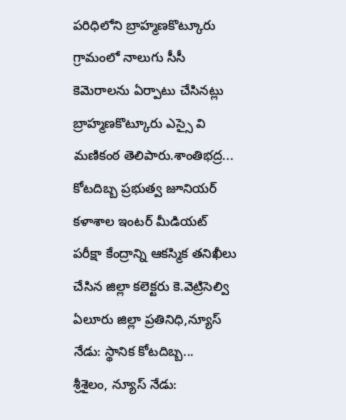పరిధిలోని బ్రాహ్మణకొట్కూరు గ్రామంలో నాలుగు సీసీ కెమెరాలను ఏర్పాటు చేసినట్లు బ్రాహ్మణకొట్కూరు ఎస్సై వి మణికంఠ తెలిపారు.శాంతిభద్ర...
కోటదిబ్బ ప్రభుత్వ జూనియర్ కళాశాల ఇంటర్ మీడియట్ పరీక్షా కేంద్రాన్ని ఆకస్మిక తనిఖీలు చేసిన జిల్లా కలెక్టరు కె.వెట్రిసెల్వి ఏలూరు జిల్లా ప్రతినిధి,న్యూస్ నేడు: స్థానిక కోటదిబ్బ...
శ్రీశైలం, న్యూస్ నేడు: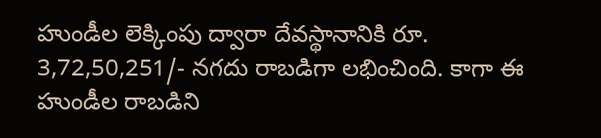హుండీల లెక్కింపు ద్వారా దేవస్థానానికి రూ. 3,72,50,251/- నగదు రాబడిగా లభించింది. కాగా ఈ హుండీల రాబడిని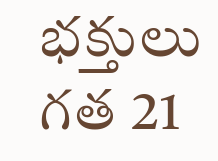భక్తులు గత 21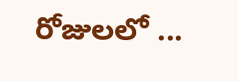రోజులలో ...